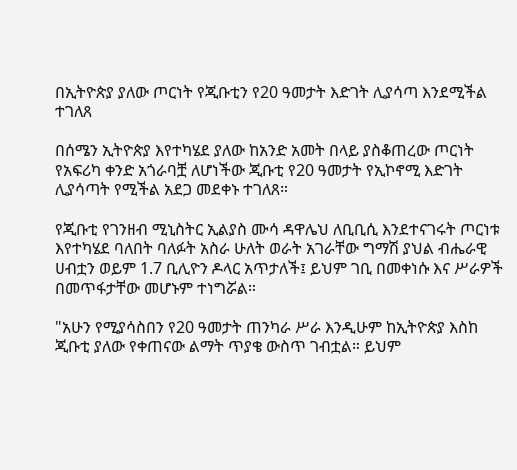በኢትዮጵያ ያለው ጦርነት የጂቡቲን የ20 ዓመታት እድገት ሊያሳጣ እንደሚችል ተገለጸ

በሰሜን ኢትዮጵያ እየተካሄደ ያለው ከአንድ አመት በላይ ያስቆጠረው ጦርነት የአፍሪካ ቀንድ አጎራባቿ ለሆነችው ጂቡቲ የ20 ዓመታት የኢኮኖሚ እድገት ሊያሳጣት የሚችል አደጋ መደቀኑ ተገለጸ።

የጂቡቲ የገንዘብ ሚኒስትር ኢልያስ ሙሳ ዳዋሌህ ለቢቢሲ እንደተናገሩት ጦርነቱ እየተካሄደ ባለበት ባለፉት አስራ ሁለት ወራት አገራቸው ግማሽ ያህል ብሔራዊ ሀብቷን ወይም 1.7 ቢሊዮን ዶላር አጥታለች፤ ይህም ገቢ በመቀነሱ እና ሥራዎች በመጥፋታቸው መሆኑም ተነግሯል።

"አሁን የሚያሳስበን የ20 ዓመታት ጠንካራ ሥራ እንዲሁም ከኢትዮጵያ እስከ ጂቡቲ ያለው የቀጠናው ልማት ጥያቄ ውስጥ ገብቷል። ይህም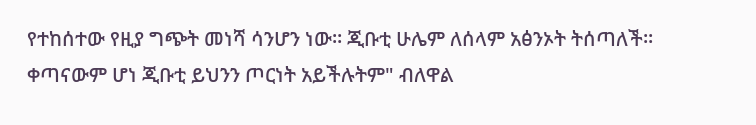የተከሰተው የዚያ ግጭት መነሻ ሳንሆን ነው። ጂቡቲ ሁሌም ለሰላም አፅንኦት ትሰጣለች። ቀጣናውም ሆነ ጂቡቲ ይህንን ጦርነት አይችሉትም" ብለዋል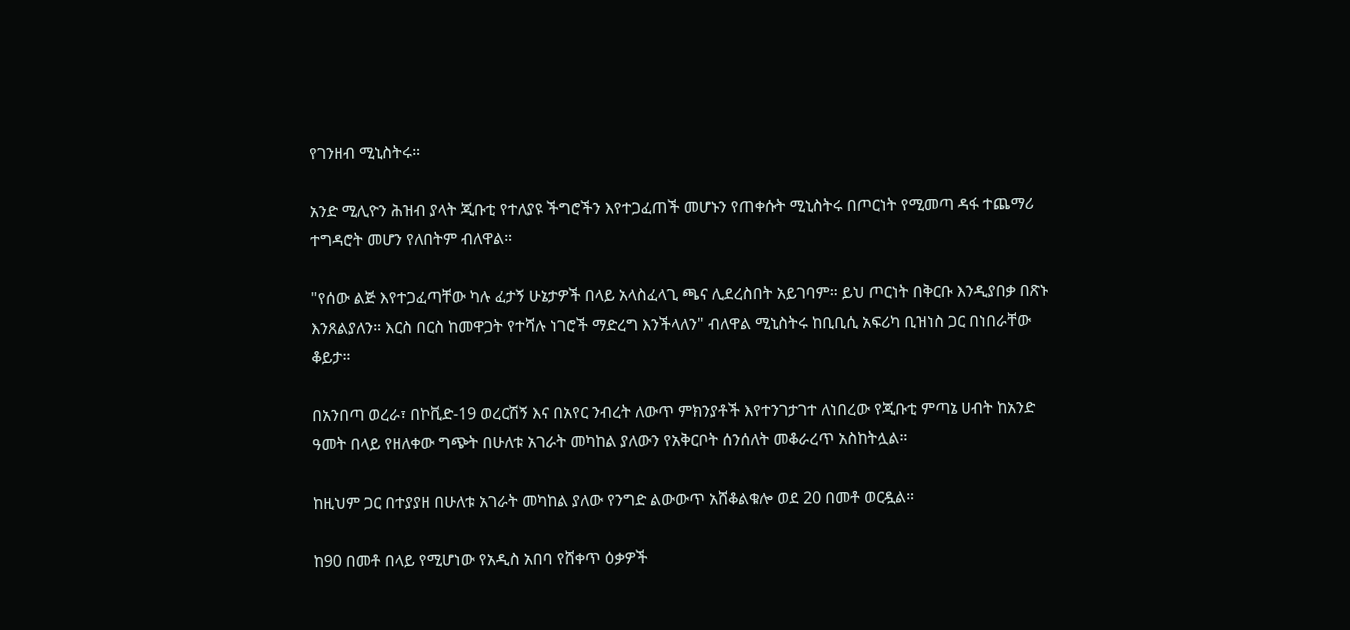የገንዘብ ሚኒስትሩ።

አንድ ሚሊዮን ሕዝብ ያላት ጂቡቲ የተለያዩ ችግሮችን እየተጋፈጠች መሆኑን የጠቀሱት ሚኒስትሩ በጦርነት የሚመጣ ዳፋ ተጨማሪ ተግዳሮት መሆን የለበትም ብለዋል።

"የሰው ልጅ እየተጋፈጣቸው ካሉ ፈታኝ ሁኔታዎች በላይ አላስፈላጊ ጫና ሊደረስበት አይገባም። ይህ ጦርነት በቅርቡ እንዲያበቃ በጽኑ እንጸልያለን። እርስ በርስ ከመዋጋት የተሻሉ ነገሮች ማድረግ እንችላለን" ብለዋል ሚኒስትሩ ከቢቢሲ አፍሪካ ቢዝነስ ጋር በነበራቸው ቆይታ።

በአንበጣ ወረራ፣ በኮቪድ-19 ወረርሽኝ እና በአየር ንብረት ለውጥ ምክንያቶች እየተንገታገተ ለነበረው የጂቡቲ ምጣኔ ሀብት ከአንድ ዓመት በላይ የዘለቀው ግጭት በሁለቱ አገራት መካከል ያለውን የአቅርቦት ሰንሰለት መቆራረጥ አስከትሏል።

ከዚህም ጋር በተያያዘ በሁለቱ አገራት መካከል ያለው የንግድ ልውውጥ አሸቆልቁሎ ወደ 20 በመቶ ወርዷል።

ከ90 በመቶ በላይ የሚሆነው የአዲስ አበባ የሸቀጥ ዕቃዎች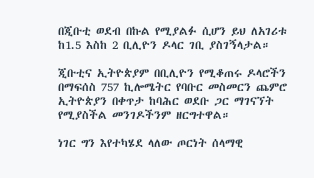በጂቡቲ ወደብ በኩል የሚያልፉ ሲሆን ይህ ለአገሪቱ ከ1.5 እስከ 2 ቢሊዮን ዶላር ገቢ ያስገኝላታል።

ጂቡቲና ኢትዮጵያም በቢሊዮን የሚቆጠሩ ዶላሮችን በማፍሰስ 757 ኪሎሜትር የባቡር መስመርን ጨምሮ ኢትዮጵያን በቀጥታ ከባሕር ወደቡ ጋር ማገናኘት የሚያስችል መንገዶችንም ዘርግተዋል።

ነገር ግን እየተካሄደ ላለው ጦርነት ሰላማዊ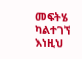መፍትሄ ካልተገኘ እነዚህ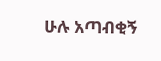ሁሉ አጣብቂኝ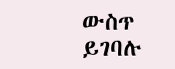ውስጥ ይገባሉ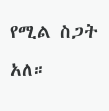የሚል ስጋት አለ።